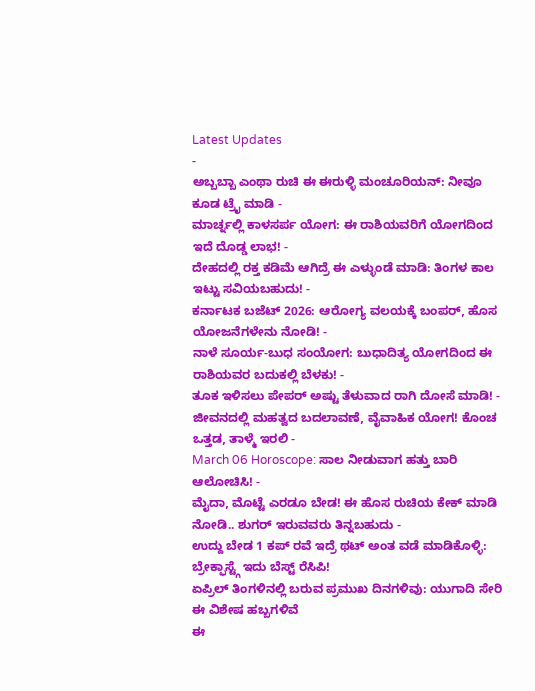Latest Updates
-
ಅಬ್ಬಬ್ಬಾ ಎಂಥಾ ರುಚಿ ಈ ಈರುಳ್ಳಿ ಮಂಚೂರಿಯನ್: ನೀವೂ ಕೂಡ ಟ್ರೈ ಮಾಡಿ -
ಮಾರ್ಚ್ನಲ್ಲಿ ಕಾಳಸರ್ಪ ಯೋಗ: ಈ ರಾಶಿಯವರಿಗೆ ಯೋಗದಿಂದ ಇದೆ ದೊಡ್ಡ ಲಾಭ! -
ದೇಹದಲ್ಲಿ ರಕ್ತ ಕಡಿಮೆ ಆಗಿದ್ರೆ ಈ ಎಳ್ಳುಂಡೆ ಮಾಡಿ: ತಿಂಗಳ ಕಾಲ ಇಟ್ಟು ಸವಿಯಬಹುದು! -
ಕರ್ನಾಟಕ ಬಜೆಟ್ 2026: ಆರೋಗ್ಯ ವಲಯಕ್ಕೆ ಬಂಪರ್, ಹೊಸ ಯೋಜನೆಗಳೇನು ನೋಡಿ! -
ನಾಳೆ ಸೂರ್ಯ-ಬುಧ ಸಂಯೋಗ: ಬುಧಾದಿತ್ಯ ಯೋಗದಿಂದ ಈ ರಾಶಿಯವರ ಬದುಕಲ್ಲಿ ಬೆಳಕು! -
ತೂಕ ಇಳಿಸಲು ಪೇಪರ್ ಅಷ್ಟು ತೆಳುವಾದ ರಾಗಿ ದೋಸೆ ಮಾಡಿ! -
ಜೀವನದಲ್ಲಿ ಮಹತ್ವದ ಬದಲಾವಣೆ, ವೈವಾಹಿಕ ಯೋಗ! ಕೊಂಚ ಒತ್ತಡ, ತಾಳ್ಮೆ ಇರಲಿ -
March 06 Horoscope: ಸಾಲ ನೀಡುವಾಗ ಹತ್ತು ಬಾರಿ ಆಲೋಚಿಸಿ! -
ಮೈದಾ, ಮೊಟ್ಟೆ ಎರಡೂ ಬೇಡ! ಈ ಹೊಸ ರುಚಿಯ ಕೇಕ್ ಮಾಡಿ ನೋಡಿ.. ಶುಗರ್ ಇರುವವರು ತಿನ್ನಬಹುದು -
ಉದ್ದು ಬೇಡ 1 ಕಪ್ ರವೆ ಇದ್ರೆ ಥಟ್ ಅಂತ ವಡೆ ಮಾಡಿಕೊಳ್ಳಿ: ಬ್ರೇಕ್ಫಾಸ್ಟ್ಗೆ ಇದು ಬೆಸ್ಟ್ ರೆಸಿಪಿ!
ಏಪ್ರಿಲ್ ತಿಂಗಳಿನಲ್ಲಿ ಬರುವ ಪ್ರಮುಖ ದಿನಗಳಿವು: ಯುಗಾದಿ ಸೇರಿ ಈ ವಿಶೇಷ ಹಬ್ಬಗಳಿವೆ
ಈ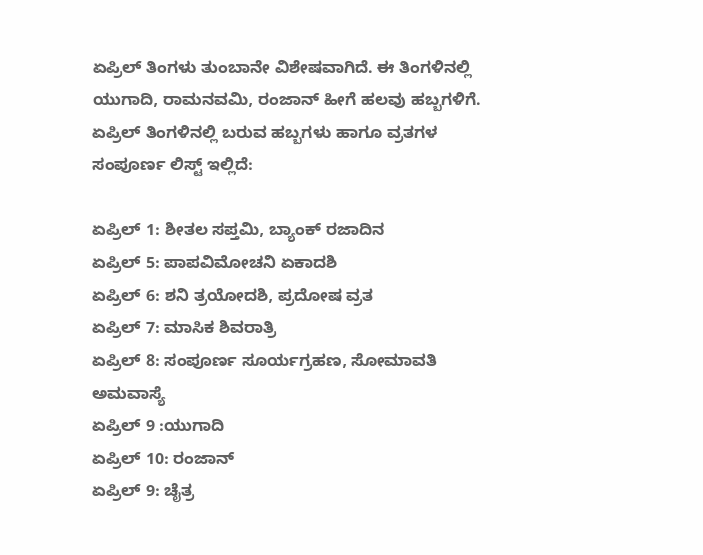ಏಪ್ರಿಲ್ ತಿಂಗಳು ತುಂಬಾನೇ ವಿಶೇಷವಾಗಿದೆ. ಈ ತಿಂಗಳಿನಲ್ಲಿ ಯುಗಾದಿ, ರಾಮನವಮಿ, ರಂಜಾನ್ ಹೀಗೆ ಹಲವು ಹಬ್ಬಗಳಿಗೆ. ಏಪ್ರಿಲ್ ತಿಂಗಳಿನಲ್ಲಿ ಬರುವ ಹಬ್ಬಗಳು ಹಾಗೂ ವ್ರತಗಳ ಸಂಪೂರ್ಣ ಲಿಸ್ಟ್ ಇಲ್ಲಿದೆ:

ಏಪ್ರಿಲ್ 1: ಶೀತಲ ಸಪ್ತಮಿ, ಬ್ಯಾಂಕ್ ರಜಾದಿನ
ಏಪ್ರಿಲ್ 5: ಪಾಪವಿಮೋಚನಿ ಏಕಾದಶಿ
ಏಪ್ರಿಲ್ 6: ಶನಿ ತ್ರಯೋದಶಿ, ಪ್ರದೋಷ ವ್ರತ
ಏಪ್ರಿಲ್ 7: ಮಾಸಿಕ ಶಿವರಾತ್ರಿ
ಏಪ್ರಿಲ್ 8: ಸಂಪೂರ್ಣ ಸೂರ್ಯಗ್ರಹಣ, ಸೋಮಾವತಿ ಅಮವಾಸ್ಯೆ
ಏಪ್ರಿಲ್ 9 :ಯುಗಾದಿ
ಏಪ್ರಿಲ್ 10: ರಂಜಾನ್
ಏಪ್ರಿಲ್ 9: ಚೈತ್ರ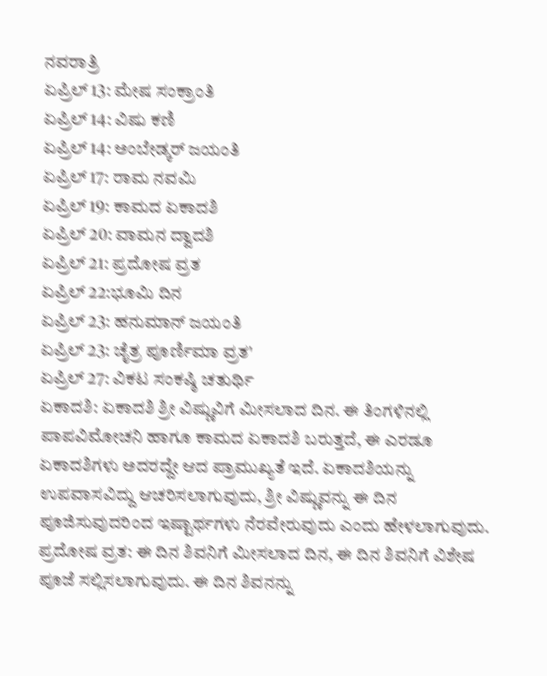ನವರಾತ್ರಿ
ಏಪ್ರಿಲ್ 13: ಮೇಷ ಸಂಕ್ರಾಂತಿ
ಏಪ್ರಿಲ್ 14: ವಿಷು ಕಣಿ
ಏಪ್ರಿಲ್ 14: ಅಂಬೇಡ್ಕರ್ ಜಯಂತಿ
ಏಪ್ರಿಲ್ 17: ರಾಮ ನವಮಿ
ಏಪ್ರಿಲ್ 19: ಕಾಮದ ಏಕಾದಶಿ
ಏಪ್ರಿಲ್ 20: ವಾಮನ ದ್ವಾದಶಿ
ಏಪ್ರಿಲ್ 21: ಪ್ರದೋಷ ವ್ರತ
ಏಪ್ರಿಲ್ 22:ಭೂಮಿ ದಿನ
ಏಪ್ರಿಲ್ 23: ಹನುಮಾನ್ ಜಯಂತಿ
ಏಪ್ರಿಲ್ 23: ಚೈತ್ರ ಪೂರ್ಣಿಮಾ ವ್ರತ'
ಏಪ್ರಿಲ್ 27: ವಿಕಟ ಸಂಕಷ್ಠಿ ಚತುರ್ಥಿ
ಏಕಾದಶಿ: ಏಕಾದಶಿ ಶ್ರೀ ವಿಷ್ಣುವಿಗೆ ಮೀಸಲಾದ ದಿನ. ಈ ತಿಂಗಳಿನಲ್ಲಿ ಪಾಪವಿಮೋಚನಿ ಹಾಗೂ ಕಾಮದ ಏಕಾದಶಿ ಬರುತ್ತದೆ, ಈ ಎರಡೂ ಏಕಾದಶಿಗಳು ಅದರದ್ದೇ ಆದ ಪ್ರಾಮುಖ್ಯತೆ ಇದೆ. ಏಕಾದಶಿಯನ್ನು ಉಪವಾಸವಿದ್ದು ಆಚರಿಸಲಾಗುವುದು, ಶ್ರೀ ವಿಷ್ಣುವನ್ನು ಈ ದಿನ ಪೂಜಿಸುವುದರಿಂದ ಇಷ್ಟಾರ್ಥಗಳು ನೆರವೇರುವುದು ಎಂದು ಹೇಳಲಾಗುವುದು.
ಪ್ರದೋಷ ವ್ರತ: ಈ ದಿನ ಶಿವನಿಗೆ ಮೀಸಲಾದ ದಿನ, ಈ ದಿನ ಶಿವನಿಗೆ ವಿಶೇಷ ಪೂಜೆ ಸಲ್ಲಿಸಲಾಗುವುದು. ಈ ದಿನ ಶಿವನನ್ನು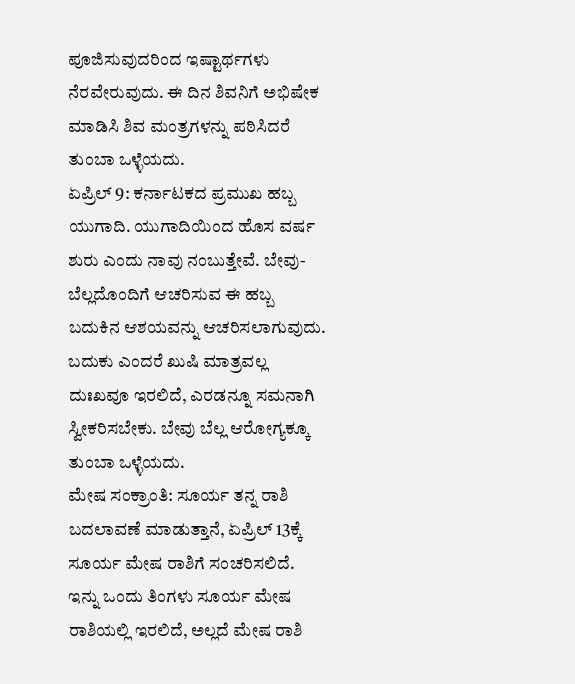ಪೂಜಿಸುವುದರಿಂದ ಇಷ್ಟಾರ್ಥಗಳು ನೆರವೇರುವುದು. ಈ ದಿನ ಶಿವನಿಗೆ ಅಭಿಷೇಕ ಮಾಡಿಸಿ ಶಿವ ಮಂತ್ರಗಳನ್ನು ಪಠಿಸಿದರೆ ತುಂಬಾ ಒಳ್ಳೆಯದು.
ಏಪ್ರಿಲ್ 9: ಕರ್ನಾಟಕದ ಪ್ರಮುಖ ಹಬ್ಬ ಯುಗಾದಿ. ಯುಗಾದಿಯಿಂದ ಹೊಸ ವರ್ಷ ಶುರು ಎಂದು ನಾವು ನಂಬುತ್ತೇವೆ. ಬೇವು-ಬೆಲ್ಲದೊಂದಿಗೆ ಆಚರಿಸುವ ಈ ಹಬ್ಬ ಬದುಕಿನ ಆಶಯವನ್ನು ಆಚರಿಸಲಾಗುವುದು. ಬದುಕು ಎಂದರೆ ಖುಷಿ ಮಾತ್ರವಲ್ಲ ದುಃಖವೂ ಇರಲಿದೆ, ಎರಡನ್ನೂ ಸಮನಾಗಿ ಸ್ವೀಕರಿಸಬೇಕು. ಬೇವು ಬೆಲ್ಲ ಆರೋಗ್ಯಕ್ಕೂ ತುಂಬಾ ಒಳ್ಳೆಯದು.
ಮೇಷ ಸಂಕ್ರಾಂತಿ: ಸೂರ್ಯ ತನ್ನ ರಾಶಿ ಬದಲಾವಣೆ ಮಾಡುತ್ತಾನೆ, ಏಪ್ರಿಲ್ 13ಕ್ಕೆ ಸೂರ್ಯ ಮೇಷ ರಾಶಿಗೆ ಸಂಚರಿಸಲಿದೆ. ಇನ್ನು ಒಂದು ತಿಂಗಳು ಸೂರ್ಯ ಮೇಷ ರಾಶಿಯಲ್ಲಿ ಇರಲಿದೆ, ಅಲ್ಲದೆ ಮೇಷ ರಾಶಿ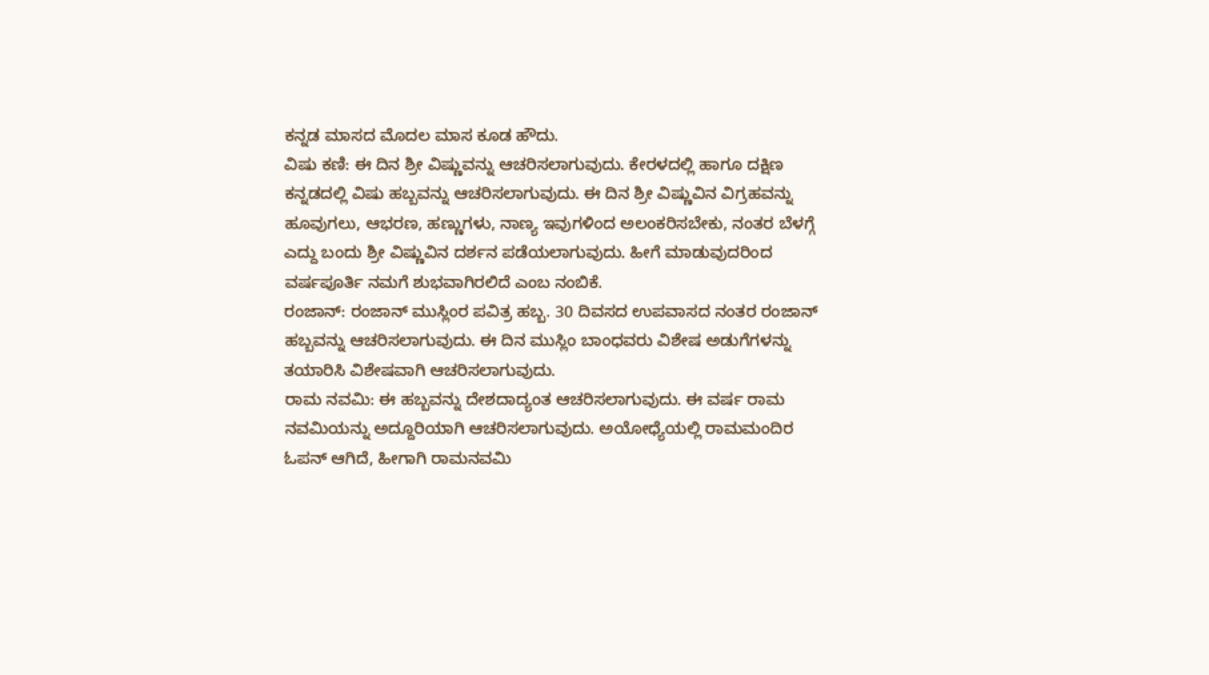ಕನ್ನಡ ಮಾಸದ ಮೊದಲ ಮಾಸ ಕೂಡ ಹೌದು.
ವಿಷು ಕಣಿ: ಈ ದಿನ ಶ್ರೀ ವಿಷ್ಣುವನ್ನು ಆಚರಿಸಲಾಗುವುದು. ಕೇರಳದಲ್ಲಿ ಹಾಗೂ ದಕ್ಷಿಣ ಕನ್ನಡದಲ್ಲಿ ವಿಷು ಹಬ್ಬವನ್ನು ಆಚರಿಸಲಾಗುವುದು. ಈ ದಿನ ಶ್ರೀ ವಿಷ್ಣುವಿನ ವಿಗ್ರಹವನ್ನು ಹೂವುಗಲು, ಆಭರಣ, ಹಣ್ಣುಗಳು, ನಾಣ್ಯ ಇವುಗಳಿಂದ ಅಲಂಕರಿಸಬೇಕು, ನಂತರ ಬೆಳಗ್ಗೆ ಎದ್ದು ಬಂದು ಶ್ರೀ ವಿಷ್ಣುವಿನ ದರ್ಶನ ಪಡೆಯಲಾಗುವುದು. ಹೀಗೆ ಮಾಡುವುದರಿಂದ ವರ್ಷಪೂರ್ತಿ ನಮಗೆ ಶುಭವಾಗಿರಲಿದೆ ಎಂಬ ನಂಬಿಕೆ.
ರಂಜಾನ್: ರಂಜಾನ್ ಮುಸ್ಲಿಂರ ಪವಿತ್ರ ಹಬ್ಬ. 30 ದಿವಸದ ಉಪವಾಸದ ನಂತರ ರಂಜಾನ್ ಹಬ್ಬವನ್ನು ಆಚರಿಸಲಾಗುವುದು. ಈ ದಿನ ಮುಸ್ಲಿಂ ಬಾಂಧವರು ವಿಶೇಷ ಅಡುಗೆಗಳನ್ನು ತಯಾರಿಸಿ ವಿಶೇಷವಾಗಿ ಆಚರಿಸಲಾಗುವುದು.
ರಾಮ ನವಮಿ: ಈ ಹಬ್ಬವನ್ನು ದೇಶದಾದ್ಯಂತ ಆಚರಿಸಲಾಗುವುದು. ಈ ವರ್ಷ ರಾಮ ನವಮಿಯನ್ನು ಅದ್ದೂರಿಯಾಗಿ ಆಚರಿಸಲಾಗುವುದು. ಅಯೋಧ್ಯೆಯಲ್ಲಿ ರಾಮಮಂದಿರ ಓಪನ್ ಆಗಿದೆ, ಹೀಗಾಗಿ ರಾಮನವಮಿ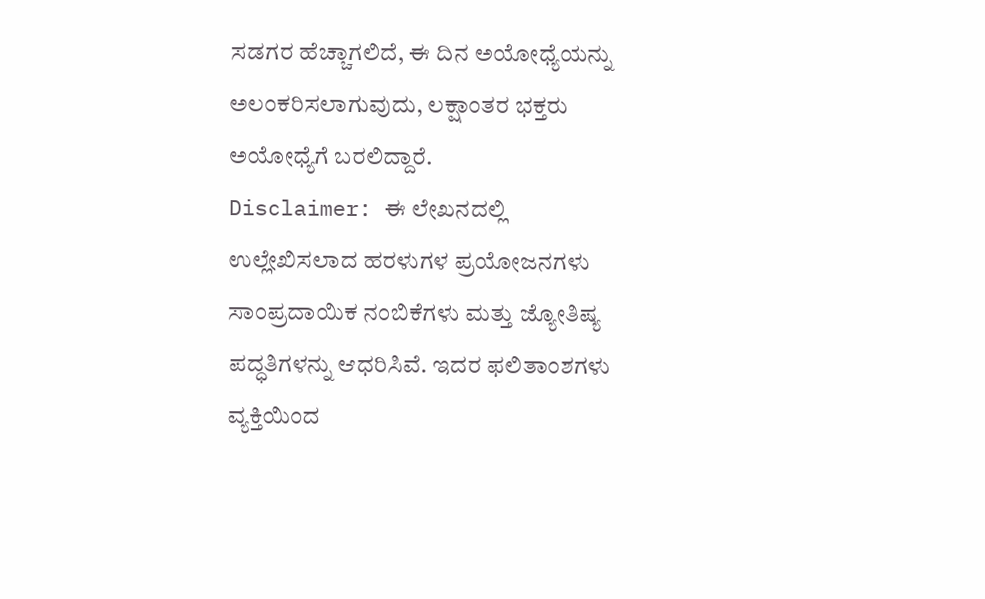ಸಡಗರ ಹೆಚ್ಚಾಗಲಿದೆ, ಈ ದಿನ ಅಯೋಧ್ಯೆಯನ್ನು ಅಲಂಕರಿಸಲಾಗುವುದು, ಲಕ್ಷಾಂತರ ಭಕ್ತರು ಅಯೋಧ್ಯೆಗೆ ಬರಲಿದ್ದಾರೆ.
Disclaimer: ಈ ಲೇಖನದಲ್ಲಿ ಉಲ್ಲೇಖಿಸಲಾದ ಹರಳುಗಳ ಪ್ರಯೋಜನಗಳು ಸಾಂಪ್ರದಾಯಿಕ ನಂಬಿಕೆಗಳು ಮತ್ತು ಜ್ಯೋತಿಷ್ಯ ಪದ್ಧತಿಗಳನ್ನು ಆಧರಿಸಿವೆ. ಇದರ ಫಲಿತಾಂಶಗಳು ವ್ಯಕ್ತಿಯಿಂದ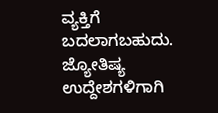ವ್ಯಕ್ತಿಗೆ ಬದಲಾಗಬಹುದು. ಜ್ಯೋತಿಷ್ಯ ಉದ್ದೇಶಗಳಿಗಾಗಿ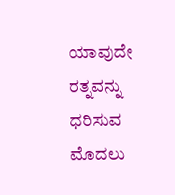ಯಾವುದೇ ರತ್ನವನ್ನು ಧರಿಸುವ ಮೊದಲು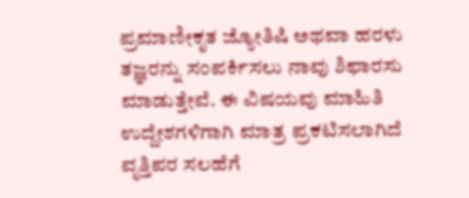ಪ್ರಮಾಣೀಕೃತ ಜ್ಯೋತಿಷಿ ಅಥವಾ ಹರಳು ತಜ್ಞರನ್ನು ಸಂಪರ್ಕಿಸಲು ನಾವು ಶಿಫಾರಸು ಮಾಡುತ್ತೇವೆ. ಈ ವಿಷಯವು ಮಾಹಿತಿ ಉದ್ದೇಶಗಳಿಗಾಗಿ ಮಾತ್ರ ಪ್ರಕಟಿಸಲಾಗಿದೆ ವೃತ್ತಿಪರ ಸಲಹೆಗೆ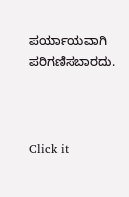ಪರ್ಯಾಯವಾಗಿ ಪರಿಗಣಿಸಬಾರದು.



Click it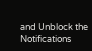and Unblock the Notifications